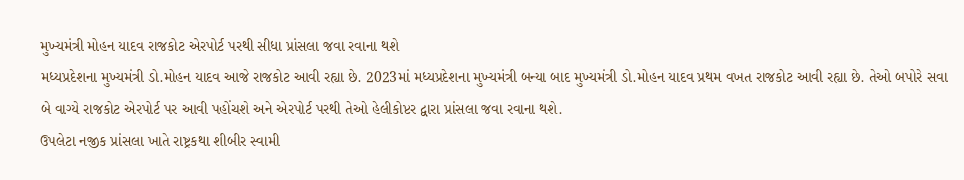મુખ્યમંત્રી મોહન યાદવ રાજકોટ એરપોર્ટ પરથી સીધા પ્રાંસલા જવા રવાના થશે
મધ્યપ્રદેશના મુખ્યમંત્રી ડો.મોહન યાદવ આજે રાજકોટ આવી રહ્યા છે. 2023માં મધ્યપ્રદેશના મુખ્યમંત્રી બન્યા બાદ મુખ્યમંત્રી ડો.મોહન યાદવ પ્રથમ વખત રાજકોટ આવી રહ્યા છે. તેઓ બપોરે સવા બે વાગ્યે રાજકોટ એરપોર્ટ પર આવી પહોંચશે અને એરપોર્ટ પરથી તેઓ હેલીકોપ્ટર દ્વારા પ્રાંસલા જવા રવાના થશે.
ઉપલેટા નજીક પ્રાંસલા ખાતે રાષ્ટ્રકથા શીબીર સ્વામી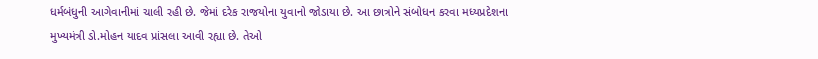ધર્મબંધુની આગેવાનીમાં ચાલી રહી છે. જેમાં દરેક રાજયોના યુવાનો જોડાયા છે. આ છાત્રોને સંબોધન કરવા મધ્યપ્રદેશના મુખ્યમંત્રી ડો.મોહન યાદવ પ્રાંસલા આવી રહ્યા છે. તેઓ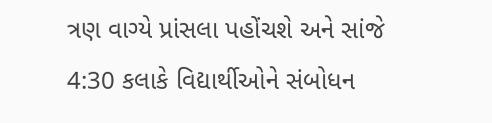ત્રણ વાગ્યે પ્રાંસલા પહોંચશે અને સાંજે 4:30 કલાકે વિદ્યાર્થીઓને સંબોધન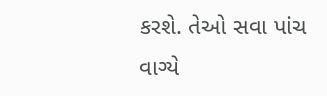કરશે. તેઓ સવા પાંચ વાગ્યે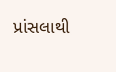પ્રાંસલાથી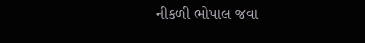નીકળી ભોપાલ જવા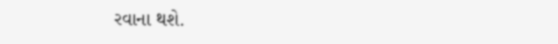રવાના થશે.